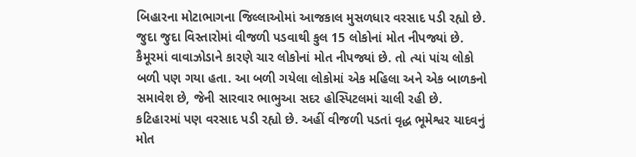બિહારના મોટાભાગના જિલ્લાઓમાં આજકાલ મુસળધાર વરસાદ પડી રહ્યો છે. જુદા જુદા વિસ્તારોમાં વીજળી પડવાથી કુલ 15 લોકોનાં મોત નીપજ્યાં છે. કૈમૂરમાં વાવાઝોડાને કારણે ચાર લોકોનાં મોત નીપજ્યાં છે. તો ત્યાં પાંચ લોકો બળી પણ ગયા હતા. આ બળી ગયેલા લોકોમાં એક મહિલા અને એક બાળકનો સમાવેશ છે, જેની સારવાર ભાભુઆ સદર હોસ્પિટલમાં ચાલી રહી છે.
કટિહારમાં પણ વરસાદ પડી રહ્યો છે. અહીં વીજળી પડતાં વૃદ્ધ ભૂમેશ્વર યાદવનું મોત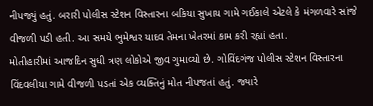નીપજ્યું હતું. બરારી પોલીસ સ્ટેશન વિસ્તારના બકિયા સુખાય ગામે ગઈકાલે એટલે કે મંગળવારે સાંજે વીજળી પડી હતી. આ સમયે ભુમેશ્વર યાદવ તેમના ખેતરમાં કામ કરી રહ્યાં હતા.
મોતીહારીમાં આજદિન સુધી ત્રણ લોકોએ જીવ ગુમાવ્યો છે. ગોવિંદગંજ પોલીસ સ્ટેશન વિસ્તારના વિંદવલીયા ગામે વીજળી પડતાં એક વ્યક્તિનું મોત નીપજતાં હતું. જ્યારે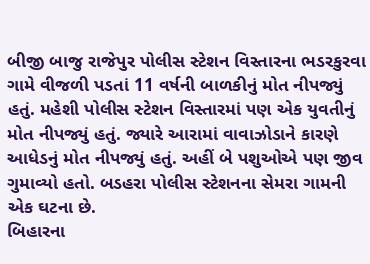બીજી બાજુ રાજેપુર પોલીસ સ્ટેશન વિસ્તારના ભડરકુરવા ગામે વીજળી પડતાં 11 વર્ષની બાળકીનું મોત નીપજ્યું હતું. મહેશી પોલીસ સ્ટેશન વિસ્તારમાં પણ એક યુવતીનું મોત નીપજ્યું હતું. જ્યારે આરામાં વાવાઝોડાને કારણે આધેડનું મોત નીપજ્યું હતું. અહીં બે પશુઓએ પણ જીવ ગુમાવ્યો હતો. બડહરા પોલીસ સ્ટેશનના સેમરા ગામની એક ઘટના છે.
બિહારના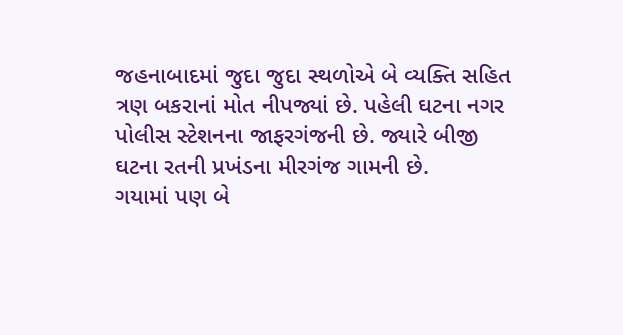જહનાબાદમાં જુદા જુદા સ્થળોએ બે વ્યક્તિ સહિત ત્રણ બકરાનાં મોત નીપજ્યાં છે. પહેલી ઘટના નગર પોલીસ સ્ટેશનના જાફરગંજની છે. જ્યારે બીજી ઘટના રતની પ્રખંડના મીરગંજ ગામની છે.
ગયામાં પણ બે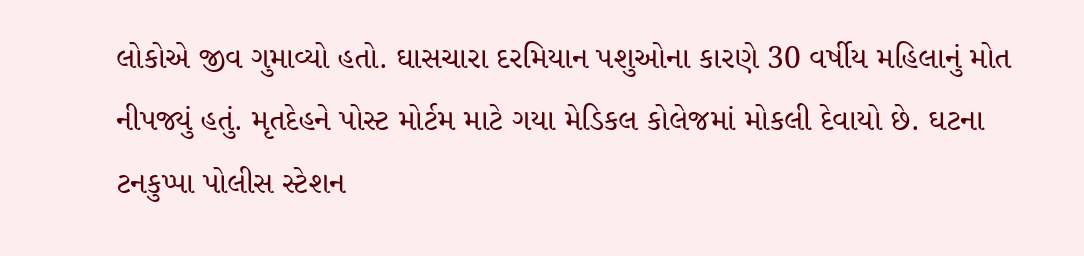લોકોએ જીવ ગુમાવ્યો હતો. ઘાસચારા દરમિયાન પશુઓના કારણે 30 વર્ષીય મહિલાનું મોત નીપજ્યું હતું. મૃતદેહને પોસ્ટ મોર્ટમ માટે ગયા મેડિકલ કોલેજમાં મોકલી દેવાયો છે. ઘટના ટનકુપ્પા પોલીસ સ્ટેશન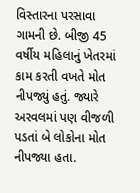વિસ્તારના પરસાવા ગામની છે. બીજી 45 વર્ષીય મહિલાનું ખેતરમાં કામ કરતી વખતે મોત નીપજ્યું હતું. જ્યારે અરવલમાં પણ વીજળી પડતાં બે લોકોના મોત નીપજ્યા હતા.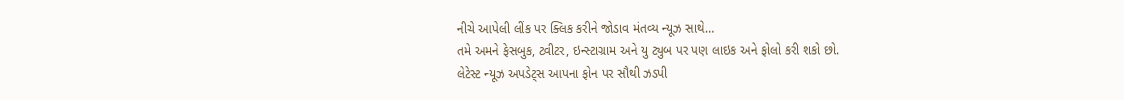નીચે આપેલી લીંક પર ક્લિક કરીને જોડાવ મંતવ્ય ન્યૂઝ સાથે…
તમે અમને ફેસબુક, ટ્વીટર, ઇન્સ્ટાગ્રામ અને યુ ટ્યુબ પર પણ લાઇક અને ફોલો કરી શકો છો.
લેટેસ્ટ ન્યૂઝ અપડેટ્સ આપના ફોન પર સૌથી ઝડપી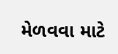મેળવવા માટે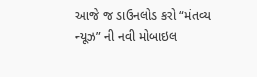આજે જ ડાઉનલોડ કરો “મંતવ્ય ન્યૂઝ” ની નવી મોબાઇલ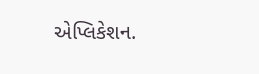એપ્લિકેશન.